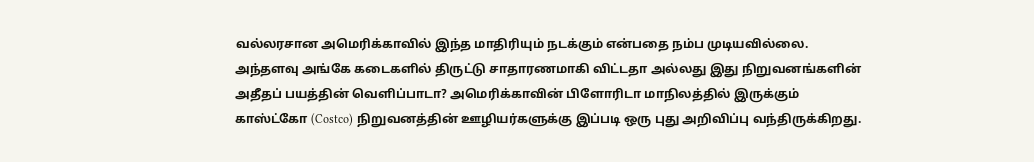வல்லரசான அமெரிக்காவில் இந்த மாதிரியும் நடக்கும் என்பதை நம்ப முடியவில்லை. அந்தளவு அங்கே கடைகளில் திருட்டு சாதாரணமாகி விட்டதா அல்லது இது நிறுவனங்களின் அதீதப் பயத்தின் வெளிப்பாடா? அமெரிக்காவின் பிளோரிடா மாநிலத்தில் இருக்கும் காஸ்ட்கோ (Costco) நிறுவனத்தின் ஊழியர்களுக்கு இப்படி ஒரு புது அறிவிப்பு வந்திருக்கிறது.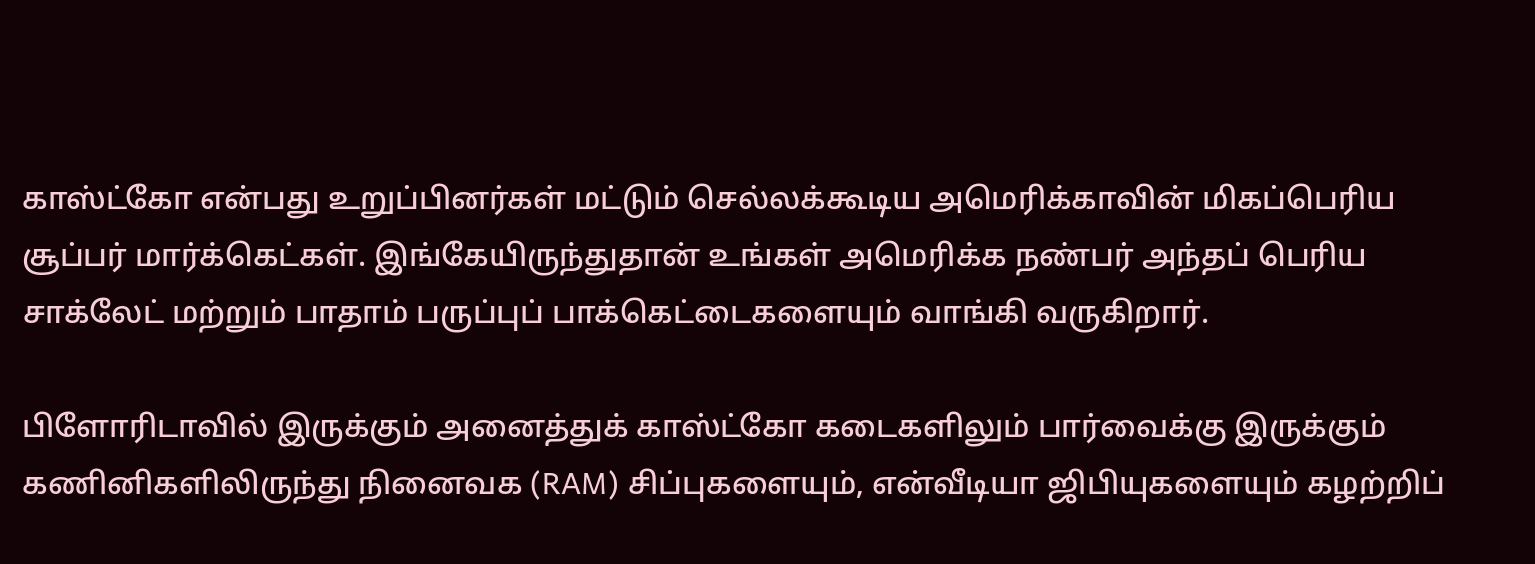காஸ்ட்கோ என்பது உறுப்பினர்கள் மட்டும் செல்லக்கூடிய அமெரிக்காவின் மிகப்பெரிய சூப்பர் மார்க்கெட்கள். இங்கேயிருந்துதான் உங்கள் அமெரிக்க நண்பர் அந்தப் பெரிய சாக்லேட் மற்றும் பாதாம் பருப்புப் பாக்கெட்டைகளையும் வாங்கி வருகிறார்.

பிளோரிடாவில் இருக்கும் அனைத்துக் காஸ்ட்கோ கடைகளிலும் பார்வைக்கு இருக்கும் கணினிகளிலிருந்து நினைவக (RAM) சிப்புகளையும், என்வீடியா ஜிபியுகளையும் கழற்றிப்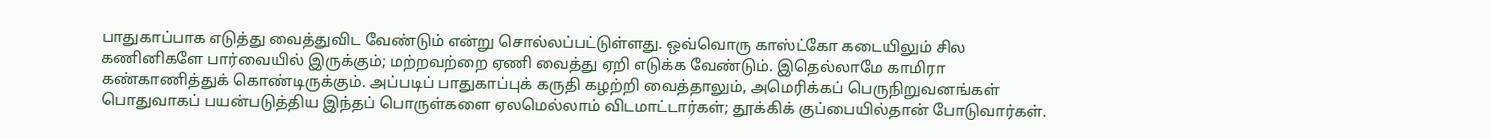பாதுகாப்பாக எடுத்து வைத்துவிட வேண்டும் என்று சொல்லப்பட்டுள்ளது. ஒவ்வொரு காஸ்ட்கோ கடையிலும் சில கணினிகளே பார்வையில் இருக்கும்; மற்றவற்றை ஏணி வைத்து ஏறி எடுக்க வேண்டும். இதெல்லாமே காமிரா கண்காணித்துக் கொண்டிருக்கும். அப்படிப் பாதுகாப்புக் கருதி கழற்றி வைத்தாலும், அமெரிக்கப் பெருநிறுவனங்கள் பொதுவாகப் பயன்படுத்திய இந்தப் பொருள்களை ஏலமெல்லாம் விடமாட்டார்கள்; தூக்கிக் குப்பையில்தான் போடுவார்கள்.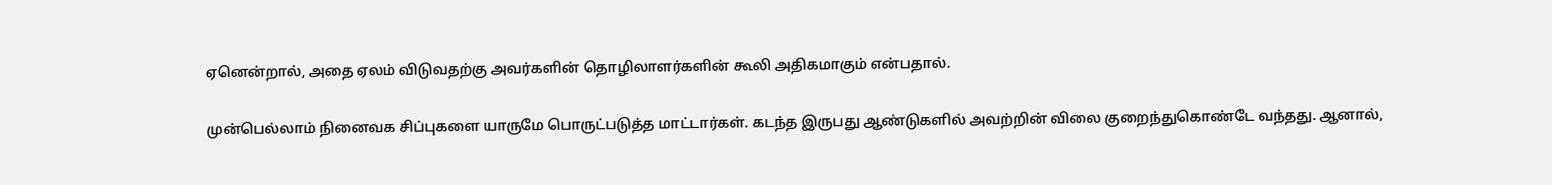ஏனென்றால், அதை ஏலம் விடுவதற்கு அவர்களின் தொழிலாளர்களின் கூலி அதிகமாகும் என்பதால்.

முன்பெல்லாம் நினைவக சிப்புகளை யாருமே பொருட்படுத்த மாட்டார்கள். கடந்த இருபது ஆண்டுகளில் அவற்றின் விலை குறைந்துகொண்டே வந்தது. ஆனால்,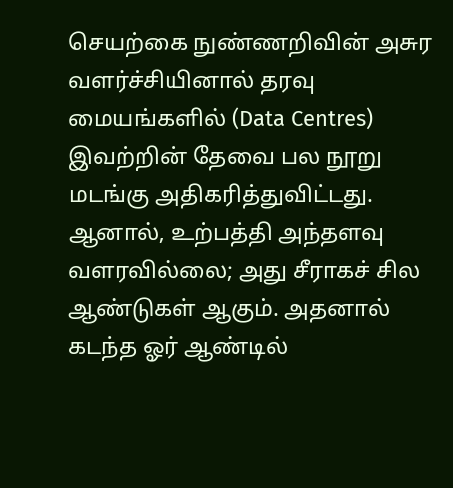செயற்கை நுண்ணறிவின் அசுர வளர்ச்சியினால் தரவு மையங்களில் (Data Centres) இவற்றின் தேவை பல நூறு மடங்கு அதிகரித்துவிட்டது. ஆனால், உற்பத்தி அந்தளவு வளரவில்லை; அது சீராகச் சில ஆண்டுகள் ஆகும். அதனால் கடந்த ஓர் ஆண்டில்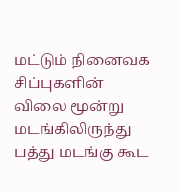மட்டும் நினைவக சிப்புகளின் விலை மூன்று மடங்கிலிருந்து பத்து மடங்கு கூட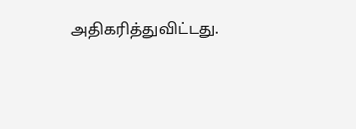அதிகரித்துவிட்டது.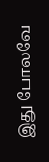இது போலவே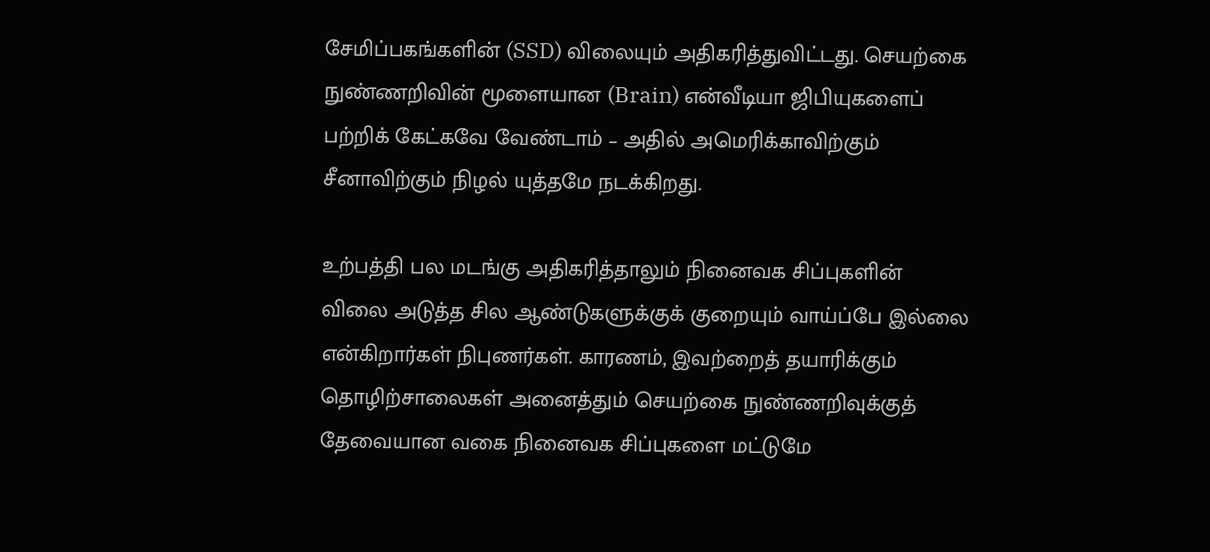சேமிப்பகங்களின் (SSD) விலையும் அதிகரித்துவிட்டது. செயற்கை நுண்ணறிவின் மூளையான (Brain) என்வீடியா ஜிபியுகளைப் பற்றிக் கேட்கவே வேண்டாம் – அதில் அமெரிக்காவிற்கும் சீனாவிற்கும் நிழல் யுத்தமே நடக்கிறது.

உற்பத்தி பல மடங்கு அதிகரித்தாலும் நினைவக சிப்புகளின் விலை அடுத்த சில ஆண்டுகளுக்குக் குறையும் வாய்ப்பே இல்லை என்கிறார்கள் நிபுணர்கள். காரணம், இவற்றைத் தயாரிக்கும் தொழிற்சாலைகள் அனைத்தும் செயற்கை நுண்ணறிவுக்குத் தேவையான வகை நினைவக சிப்புகளை மட்டுமே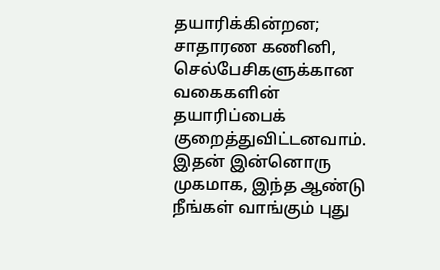தயாரிக்கின்றன; சாதாரண கணினி, செல்பேசிகளுக்கான வகைகளின் தயாரிப்பைக் குறைத்துவிட்டனவாம். இதன் இன்னொரு முகமாக, இந்த ஆண்டு நீங்கள் வாங்கும் புது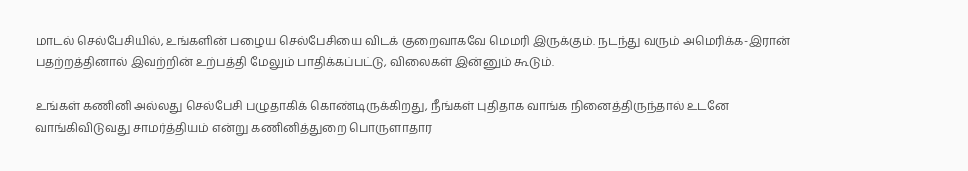மாடல் செல்பேசியில், உங்களின் பழைய செல்பேசியை விடக் குறைவாகவே மெமரி இருக்கும். நடந்து வரும் அமெரிக்க-இரான் பதற்றத்தினால் இவற்றின் உற்பத்தி மேலும் பாதிக்கப்பட்டு, விலைகள் இன்னும் கூடும்.

உங்கள் கணினி அல்லது செல்பேசி பழுதாகிக் கொண்டிருக்கிறது, நீங்கள் புதிதாக வாங்க நினைத்திருந்தால் உடனே வாங்கிவிடுவது சாமர்த்தியம் என்று கணினித்துறை பொருளாதார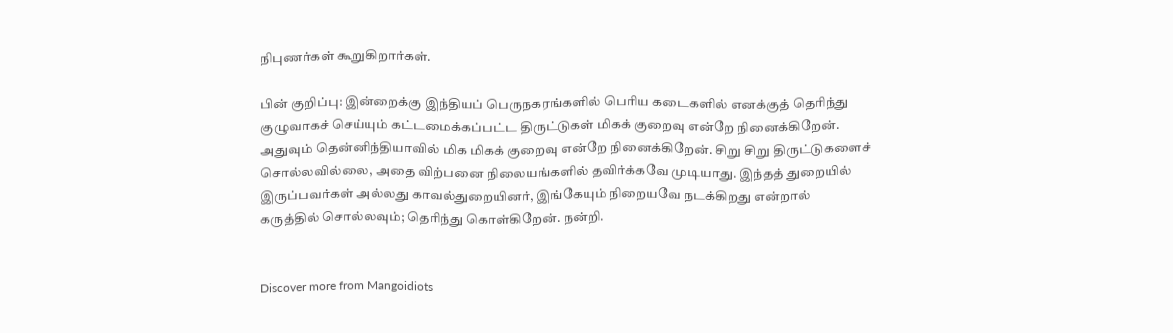நிபுணர்கள் கூறுகிறார்கள்.

பின் குறிப்பு: இன்றைக்கு இந்தியப் பெருநகரங்களில் பெரிய கடைகளில் எனக்குத் தெரிந்து குழுவாகச் செய்யும் கட்டமைக்கப்பட்ட திருட்டுகள் மிகக் குறைவு என்றே நினைக்கிறேன். அதுவும் தென்னிந்தியாவில் மிக மிகக் குறைவு என்றே நினைக்கிறேன். சிறு சிறு திருட்டுகளைச் சொல்லவில்லை, அதை விற்பனை நிலையங்களில் தவிர்க்கவே முடியாது. இந்தத் துறையில் இருப்பவர்கள் அல்லது காவல்துறையினர், இங்கேயும் நிறையவே நடக்கிறது என்றால் கருத்தில் சொல்லவும்; தெரிந்து கொள்கிறேன். நன்றி.


Discover more from Mangoidiots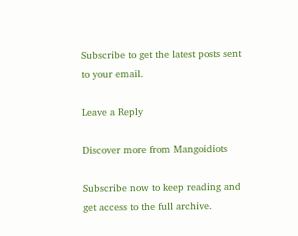Subscribe to get the latest posts sent to your email.

Leave a Reply

Discover more from Mangoidiots

Subscribe now to keep reading and get access to the full archive.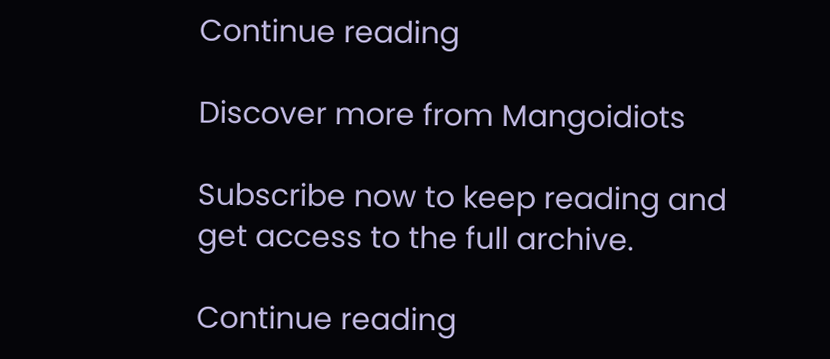Continue reading

Discover more from Mangoidiots

Subscribe now to keep reading and get access to the full archive.

Continue reading